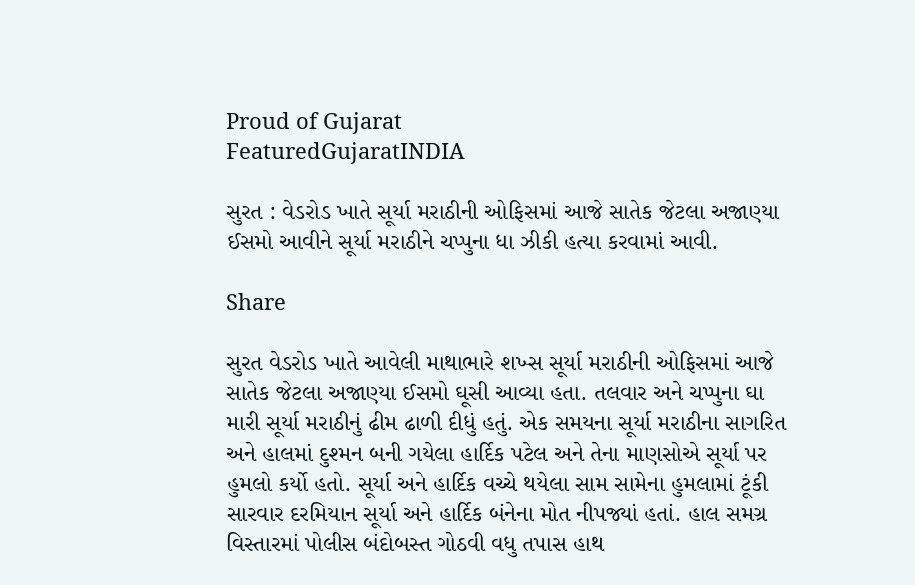Proud of Gujarat
FeaturedGujaratINDIA

સુરત : વેડરોડ ખાતે સૂર્યા મરાઠીની ઓફિસમાં આજે સાતેક જેટલા અજાણ્યા ઈસમો આવીને સૂર્યા મરાઠીને ચપ્પુના ધા ઝીકી હત્યા કરવામાં આવી.

Share

સુરત વેડરોડ ખાતે આવેલી માથાભારે શખ્સ સૂર્યા મરાઠીની ઓફિસમાં આજે સાતેક જેટલા અજાણ્યા ઈસમો ઘૂસી આવ્યા હતા. તલવાર અને ચપ્પુના ઘા મારી સૂર્યા મરાઠીનું ઢીમ ઢાળી દીધું હતું. એક સમયના સૂર્યા મરાઠીના સાગરિત અને હાલમાં દુશ્મન બની ગયેલા હાર્દિક પટેલ અને તેના માણસોએ સૂર્યા પર હુમલો કર્યો હતો. સૂર્યા અને હાર્દિક વચ્ચે થયેલા સામ સામેના હુમલામાં ટૂંકી સારવાર દરમિયાન સૂર્યા અને હાર્દિક બંનેના મોત નીપજ્યાં હતાં. હાલ સમગ્ર વિસ્તારમાં પોલીસ બંદોબસ્ત ગોઠવી વધુ તપાસ હાથ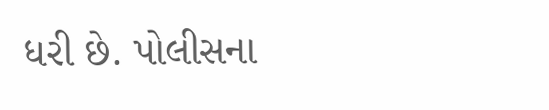ધરી છે. પોલીસના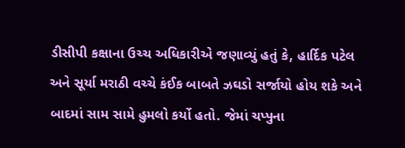ડીસીપી કક્ષાના ઉચ્ચ અધિકારીએ જણાવ્યું હતું કે, હાર્દિક પટેલ અને સૂર્યા મરાઠી વચ્ચે કંઈક બાબતે ઝઘડો સર્જાયો હોય શકે અને બાદમાં સામ સામે હુમલો કર્યો હતો. જેમાં ચપ્પુના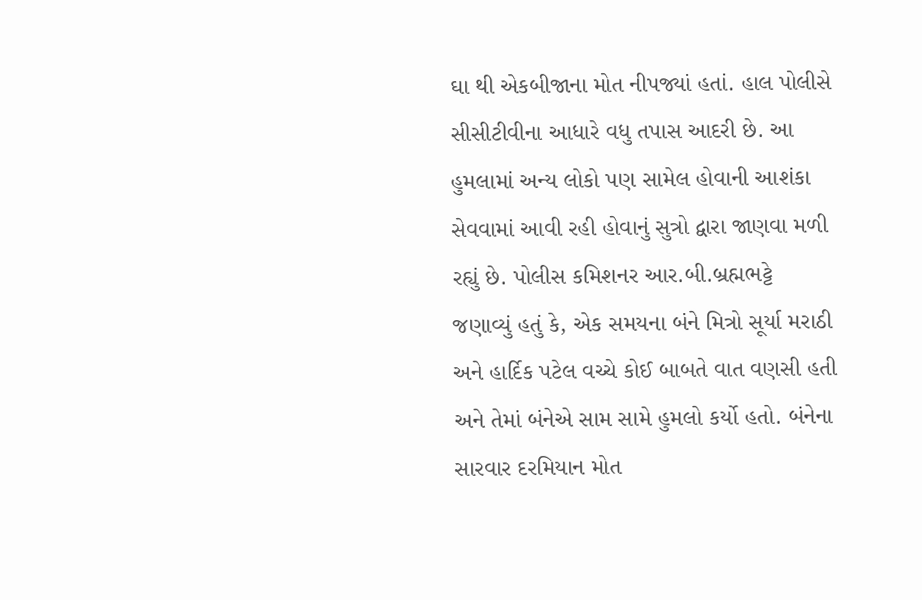ઘા થી એકબીજાના મોત નીપજ્યાં હતાં. હાલ પોલીસે સીસીટીવીના આધારે વધુ તપાસ આદરી છે. આ હુમલામાં અન્ય લોકો પણ સામેલ હોવાની આશંકા સેવવામાં આવી રહી હોવાનું સુત્રો દ્વારા જાણવા મળી રહ્યું છે. પોલીસ કમિશનર આર.બી.બ્રહ્મભટ્ટે જણાવ્યું હતું કે, એક સમયના બંને મિત્રો સૂર્યા મરાઠી અને હાર્દિક પટેલ વચ્ચે કોઈ બાબતે વાત વણસી હતી અને તેમાં બંનેએ સામ સામે હુમલો કર્યો હતો. બંનેના સારવાર દરમિયાન મોત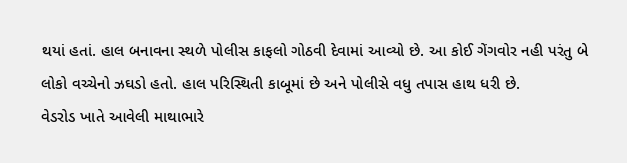થયાં હતાં. હાલ બનાવના સ્થળે પોલીસ કાફલો ગોઠવી દેવામાં આવ્યો છે. આ કોઈ ગેંગવોર નહી પરંતુ બે લોકો વચ્ચેનો ઝઘડો હતો. હાલ પરિસ્થિતી કાબૂમાં છે અને પોલીસે વધુ તપાસ હાથ ધરી છે.
વેડરોડ ખાતે આવેલી માથાભારે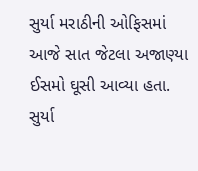સુર્યા મરાઠીની ઓફિસમાં આજે સાત જેટલા અજાણ્યા ઈસમો ઘૂસી આવ્યા હતા. સુર્યા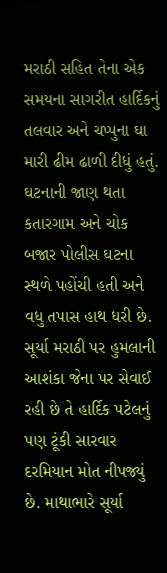મરાઠી સહિત તેના એક સમયના સાગરીત હાર્દિકનું તલવાર અને ચપ્પુના ઘા મારી ઢીમ ઢાળી દીધું હતું. ઘટનાની જાણ થતા કતારગામ અને ચોક બજાર પોલીસ ઘટના સ્થળે પહોંચી હતી અને વધુ તપાસ હાથ ધરી છે. સૂર્યા મરાઠી પર હુમલાની આશંકા જેના પર સેવાઈ રહી છે તે હાર્દિક પટેલનું પણ ટૂંકી સારવાર દરમિયાન મોત નીપજ્યું છે. માથાભારે સૂર્યા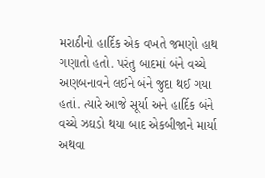મરાઠીનો હાર્દિક એક વખતે જમણો હાથ ગણાતો હતો. પરંતુ બાદમાં બંને વચ્ચે અણબનાવને લઈને બંને જુદા થઈ ગયા હતાં. ત્યારે આજે સૂર્યા અને હાર્દિક બંને વચ્ચે ઝઘડો થયા બાદ એકબીજાને માર્યા અથવા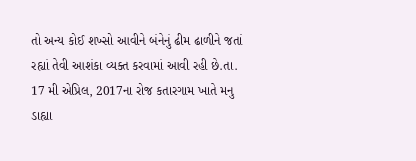તો અન્ય કોઈ શખ્સો આવીને બંનેનું ઢીમ ઢાળીને જતાં રહ્યાં તેવી આશંકા વ્યક્ત કરવામાં આવી રહી છે.તા. 17 મી એપ્રિલ, 2017ના રોજ કતારગામ ખાતે મનુ ડાહ્યા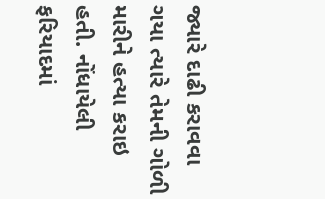જ્યારે દાઢી કરાવવા ગયા ત્યારે તેમની ગોળી મારીને હત્યા કરાઇ હતી. નોંધાયેલી ફરિયાદમાં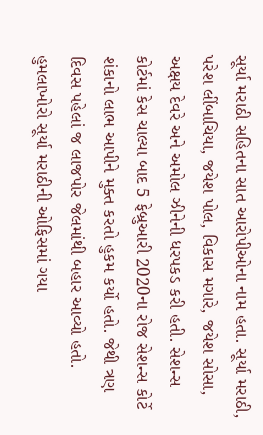સૂર્યા મરાઠી સહિતના સાત આરોપીઓના નામ હતા. સૂર્યા મરાઠી, પરેશ લીંબાચિયા, જયેશ પોલ, વિકાસ મગારે, જયેશ સોસા, અક્ષય દેવરે અને અમોલ ઝીનેની ધરપકડ કરી હતી. સેશન્સ કોર્ટમાં કેસ ચાલ્યા બાદ 5 ફેબ્રુઆરી 2020ના રોજ સેશન્સ કોર્ટે શંકાનો લાભ આપીને મુક્ત કરતો હુકમ કર્યો હતો. જેથી ત્રણ દિવસ પહેલાં જ લાજપોર જેલમાંથી બહાર આવ્યો હતો. હુમલાખોરો સૂર્યા મરાઠીની ઓફિસમાં ગયા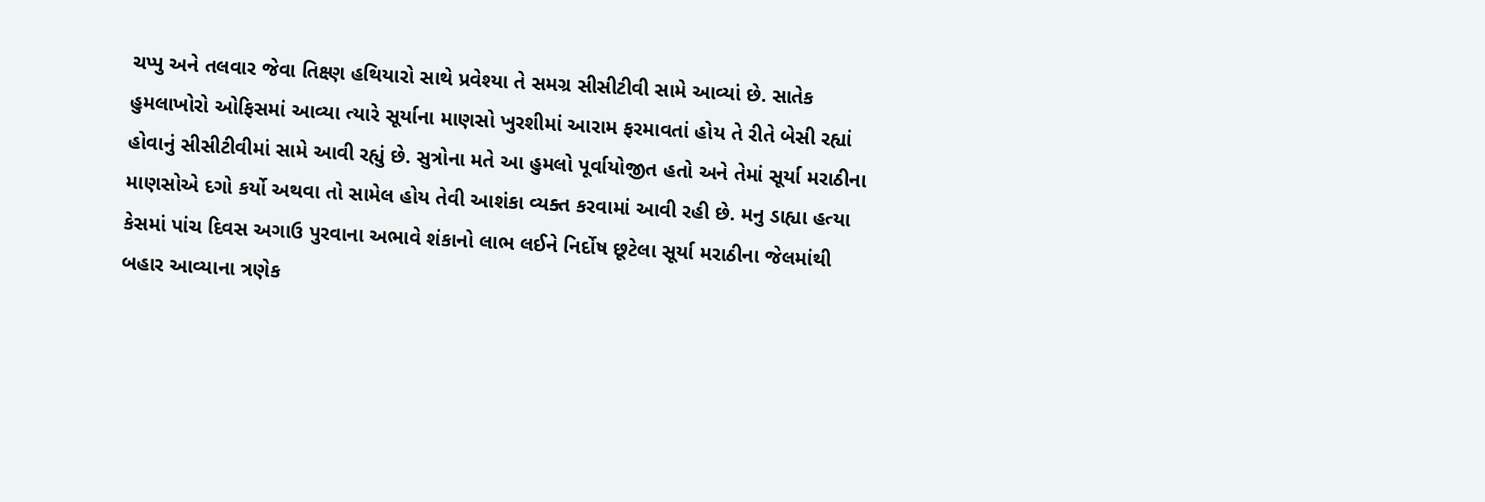ચપ્પુ અને તલવાર જેવા તિક્ષ્ણ હથિયારો સાથે પ્રવેશ્યા તે સમગ્ર સીસીટીવી સામે આવ્યાં છે. સાતેક હુમલાખોરો ઓફિસમાં આવ્યા ત્યારે સૂર્યાના માણસો ખુરશીમાં આરામ ફરમાવતાં હોય તે રીતે બેસી રહ્યાં હોવાનું સીસીટીવીમાં સામે આવી રહ્યું છે. સુત્રોના મતે આ હુમલો પૂર્વાયોજીત હતો અને તેમાં સૂર્યા મરાઠીના માણસોએ દગો કર્યો અથવા તો સામેલ હોય તેવી આશંકા વ્યક્ત કરવામાં આવી રહી છે. મનુ ડાહ્યા હત્યા કેસમાં પાંચ દિવસ અગાઉ પુરવાના અભાવે શંકાનો લાભ લઈને નિર્દોષ છૂટેલા સૂર્યા મરાઠીના જેલમાંથી બહાર આવ્યાના ત્રણેક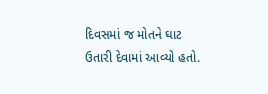દિવસમાં જ મોતને ઘાટ ઉતારી દેવામાં આવ્યો હતો.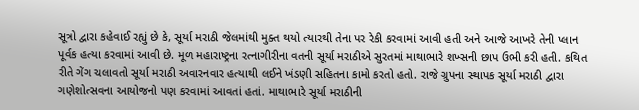સૂત્રો દ્વારા કહેવાઈ રહ્યું છે કે, સૂર્યા મરાઠી જેલમાંથી મુક્ત થયો ત્યારથી તેના પર રેકી કરવામાં આવી હતી અને આજે આખરે તેની પ્લાન પૂર્વક હત્યા કરવામાં આવી છે. મૂળ મહારાષ્ટ્રના રત્નાગીરીના વતની સૂર્યા મરાઠીએ સુરતમાં માથાભારે શખ્સની છાપ ઉભી કરી હતી. કથિત રીતે ગેંગ ચલાવતો સૂર્યા મરાઠી અવારનવાર હત્યાથી લઈને ખંડણી સહિતના કામો કરતો હતો. રાજે ગ્રુપના સ્થાપક સૂર્યા મરાઠી દ્વારા ગણેશોત્સવના આયોજનો પણ કરવામાં આવતાં હતાં. માથાભારે સૂર્યા મરાઠીની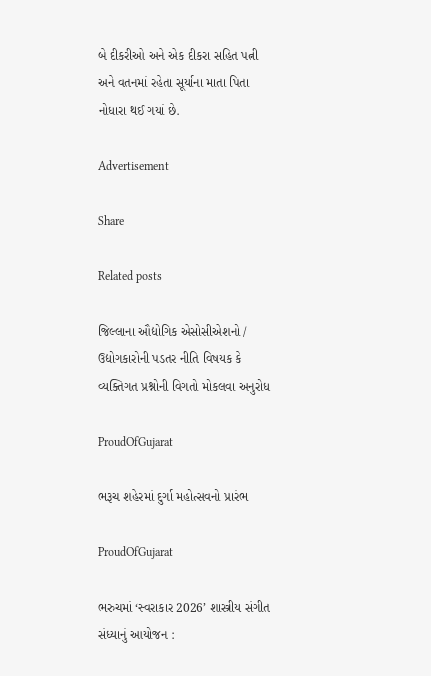બે દીકરીઓ અને એક દીકરા સહિત પત્ની અને વતનમાં રહેતા સૂર્યાના માતા પિતા નોધારા થઈ ગયાં છે.

Advertisement

Share

Related posts

જિલ્લાના ઔદ્યોગિક એસોસીએશનો / ઉદ્યોગકારોની પડતર નીતિ વિષયક કે વ્યક્તિગત પ્રશ્નોની વિગતો મોકલવા અનુરોધ

ProudOfGujarat

ભરૂચ શહેરમાં દુર્ગા મહોત્સવનો પ્રારંભ

ProudOfGujarat

ભરુચમાં ‘સ્વરાકાર 2026’ શાસ્ત્રીય સંગીત સંધ્યાનું આયોજન :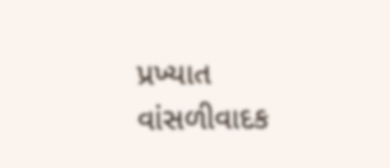પ્રખ્યાત વાંસળીવાદક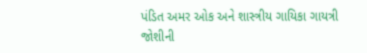પંડિત અમર ઓક અને શાસ્ત્રીય ગાયિકા ગાયત્રી જોશીની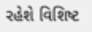રહેશે વિશિષ્ટ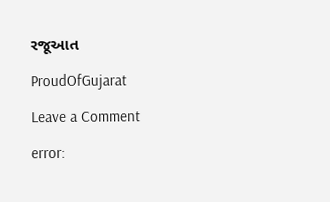રજૂઆત

ProudOfGujarat

Leave a Comment

error: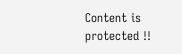Content is protected !!